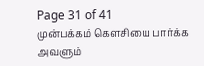Page 31 of 41
முன்பக்கம் கௌசியை பார்க்க அவளும்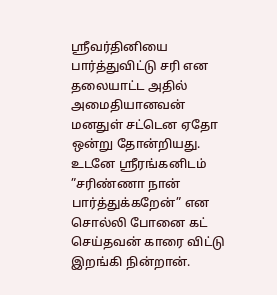ஸ்ரீவர்தினியை பார்த்துவிட்டு சரி என தலையாட்ட அதில் அமைதியானவன் மனதுள் சட்டென ஏதோ ஒன்று தோன்றியது. உடனே ஸ்ரீரங்கனிடம்
”சரிண்ணா நான் பார்த்துக்கறேன்” என சொல்லி போனை கட் செய்தவன் காரை விட்டு இறங்கி நின்றான்.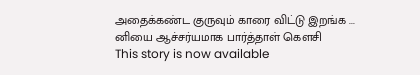அதைக்கண்ட குருவும் காரை விட்டு இறங்க ... னியை ஆச்சர்யமாக பார்த்தாள் கௌசி
This story is now available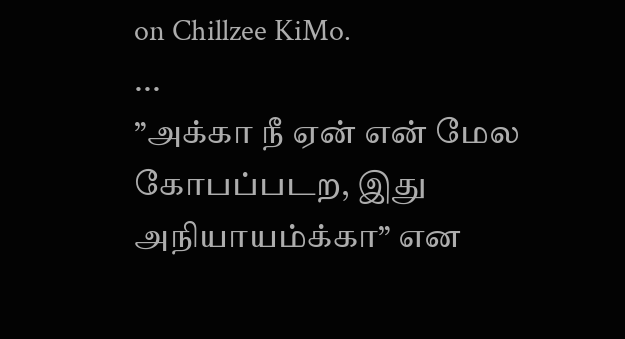on Chillzee KiMo.
...
”அக்கா நீ ஏன் என் மேல கோபப்படற, இது அநியாயம்க்கா” என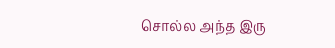சொல்ல அந்த இரு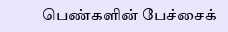பெண்களின் பேச்சைக்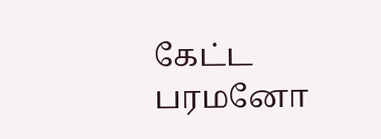கேட்ட பரமனோ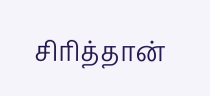சிரித்தான்